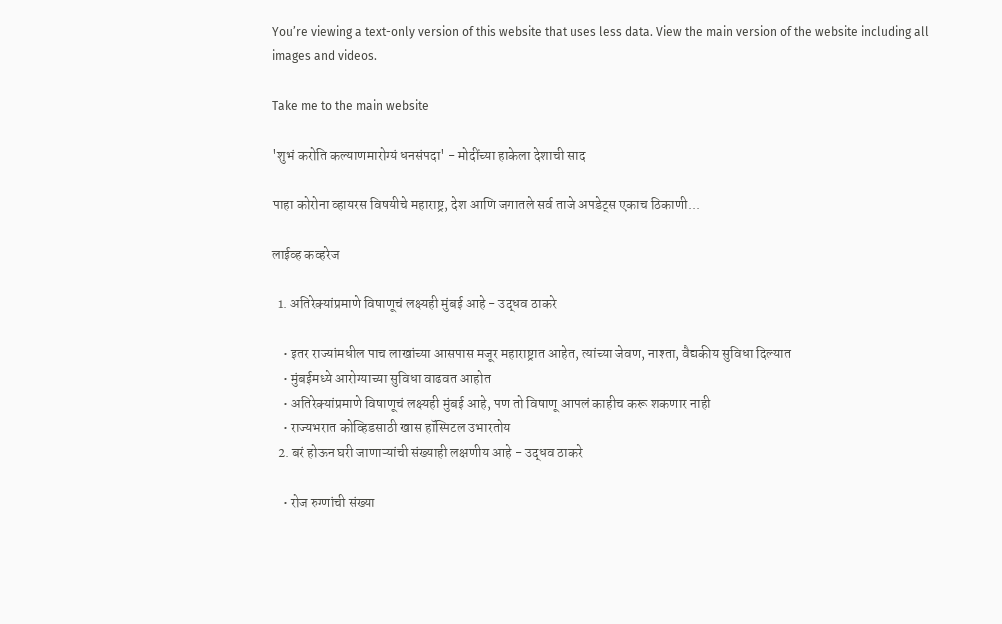You’re viewing a text-only version of this website that uses less data. View the main version of the website including all images and videos.

Take me to the main website

'शुभं करोति कल्याणमारोग्यं धनसंपदा' - मोदींच्या हाकेला देशाची साद

पाहा कोरोना व्हायरस विषयीचे महाराष्ट्र, देश आणि जगातले सर्व ताजे अपडेट्स एकाच ठिकाणी...

लाईव्ह कव्हरेज

  1. अतिरेक्यांप्रमाणे विषाणूचं लक्ष्यही मुंबई आहे - उद्धव ठाकरे

    • इतर राज्यांमधील पाच लाखांच्या आसपास मजूर महाराष्ट्रात आहेत, त्यांच्या जेवण, नाश्ता, वैद्यकीय सुविधा दिल्यात
    • मुंबईमध्ये आरोग्याच्या सुविधा वाढवत आहोत
    • अतिरेक्यांप्रमाणे विषाणूचं लक्ष्यही मुंबई आहे, पण तो विषाणू आपलं काहीच करू शकणार नाही
    • राज्यभरात कोव्हिडसाठी खास हॉस्पिटल उभारतोय
  2. बरं होऊन घरी जाणाऱ्यांची संख्याही लक्षणीय आहे - उद्धव ठाकरे

    • रोज रुग्णांची संख्या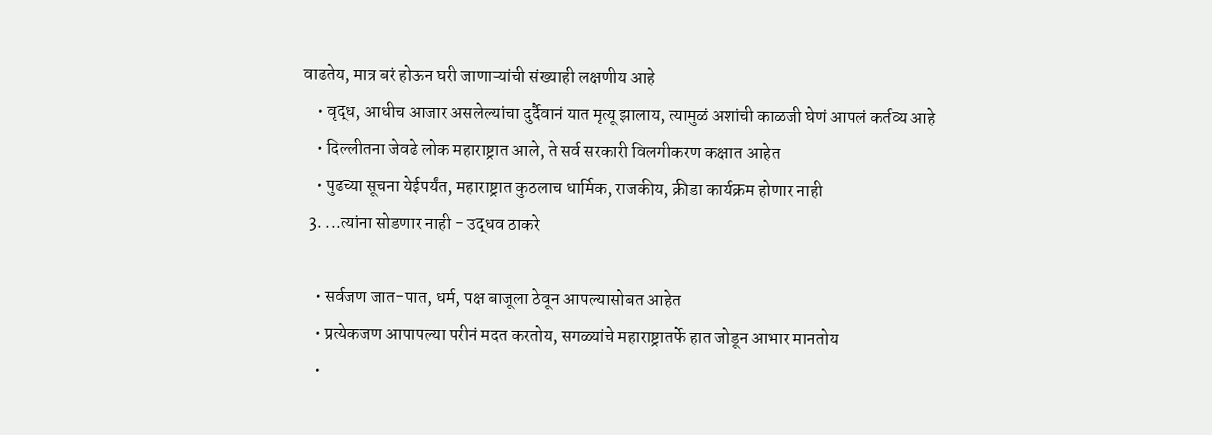वाढतेय, मात्र बरं होऊन घरी जाणाऱ्यांची संख्याही लक्षणीय आहे
    • वृद्ध, आधीच आजार असलेल्यांचा दुर्दैवानं यात मृत्यू झालाय, त्यामुळं अशांची काळजी घेणं आपलं कर्तव्य आहे
    • दिल्लीतना जेवढे लोक महाराष्ट्रात आले, ते सर्व सरकारी विलगीकरण कक्षात आहेत
    • पुढच्या सूचना येईपर्यंत, महाराष्ट्रात कुठलाच धार्मिक, राजकीय, क्रीडा कार्यक्रम होणार नाही
  3. ...त्यांना सोडणार नाही - उद्धव ठाकरे

    • सर्वजण जात-पात, धर्म, पक्ष बाजूला ठेवून आपल्यासोबत आहेत
    • प्रत्येकजण आपापल्या परीनं मदत करतोय, सगळ्यांचे महाराष्ट्रातर्फे हात जोडून आभार मानतोय
    •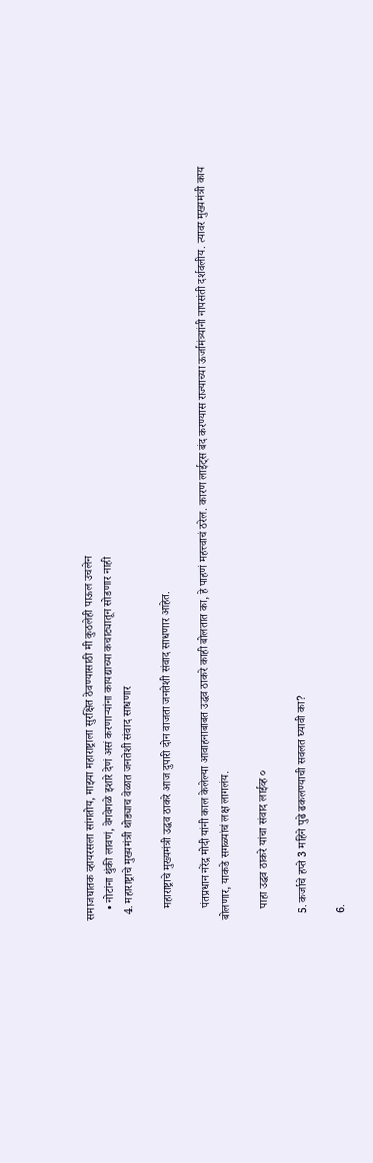समाजघातक व्हायरसला सांगतोय, माझ्या महाराष्ट्राला सुरक्षित ठेवण्यासाठी मी कुठलेही पाऊल उचलेन
    • नोटांना थुंकी लावणं, वेगवेगळे इशारे देणं असं करणाऱ्यांना कायद्याच्या कचाट्यातून सोडणार नाही
  4. महाराष्ट्राचे मुख्यमंत्री थोड्याच वेळात जनतेशी संवाद साधणार

    महाराष्ट्राचे मुख्यमंत्री उद्धव ठाकरे आज दुपारी दोन वाजता जनतेशी संवाद साधणार आहेत.

    पंतप्रधान नरेंद्र मोदी यांनी काल केलेल्या आवाहनाबाबत उद्धव ठाकरे काही बोलतात का, हे पाहणं महत्त्वाचं ठरेल. कारण लाईट्स बंद करण्यास राज्याच्या ऊर्जामंत्र्यांनी नापसंती दर्शवलीय. त्यावर मुख्यमंत्री काय बोलणार, याकडे सगळ्यांचं लक्ष लागलंय.

    पाहा उद्धव ठाकरे यांचा संवाद लाईव्ह ०

  5. कर्जाचे हप्ते 3 महिने पुढे ढकलण्याची सवलत घ्यावी का?

  6.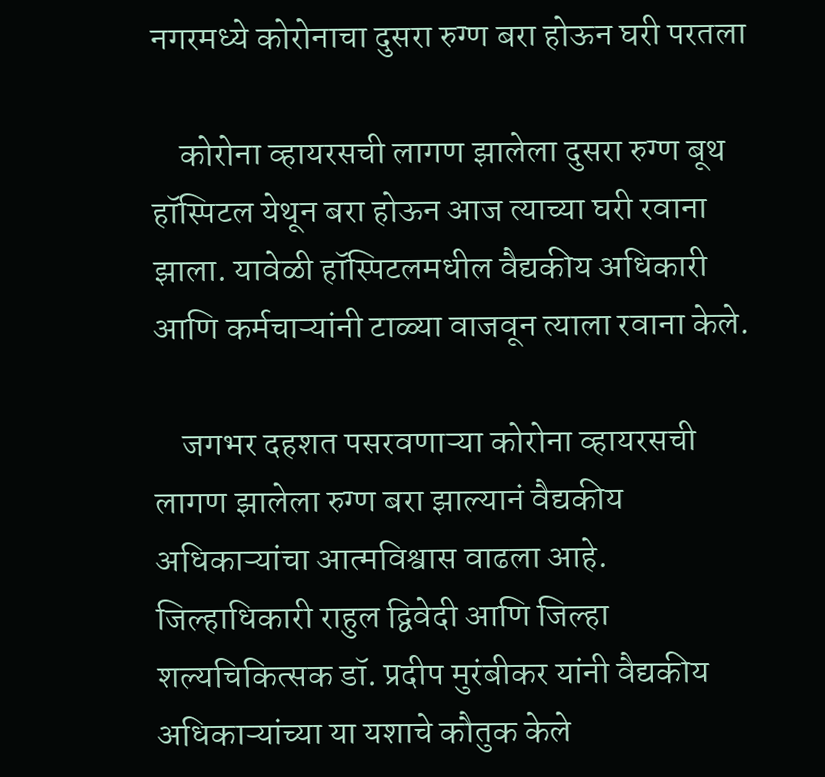नगरमध्ये कोरोनाचा दुसरा रुग्ण बरा होऊन घरी परतला

    कोरोना व्हायरसची लागण झालेला दुसरा रुग्ण बूथ हॉस्पिटल येथून बरा होऊन आज त्याच्या घरी रवाना झाला. यावेळी हॉस्पिटलमधील वैद्यकीय अधिकारी आणि कर्मचाऱ्यांनी टाळ्या वाजवून त्याला रवाना केले.

    जगभर दहशत पसरवणाऱ्या कोरोना व्हायरसची लागण झालेला रुग्ण बरा झाल्यानं वैद्यकीय अधिकाऱ्यांचा आत्मविश्वास वाढला आहे. जिल्हाधिकारी राहुल द्विवेदी आणि जिल्हा शल्यचिकित्सक डॉ. प्रदीप मुरंबीकर यांनी वैद्यकीय अधिकाऱ्यांच्या या यशाचे कौतुक केले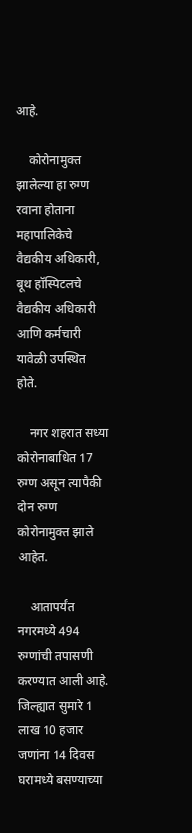आहे.

    कोरोनामुक्त झालेल्या हा रुग्ण रवाना होताना महापालिकेचे वैद्यकीय अधिकारी, बूथ हॉस्पिटलचे वैद्यकीय अधिकारी आणि कर्मचारी यावेळी उपस्थित होते.

    नगर शहरात सध्या कोरोनाबाधित 17 रुग्ण असून त्यापैकी दोन रुग्ण कोरोनामुक्त झाले आहेत.

    आतापर्यंत नगरमध्ये 494 रुग्णांची तपासणी करण्यात आली आहे. जिल्ह्यात सुमारे 1 लाख 10 हजार जणांना 14 दिवस घरामध्ये बसण्याच्या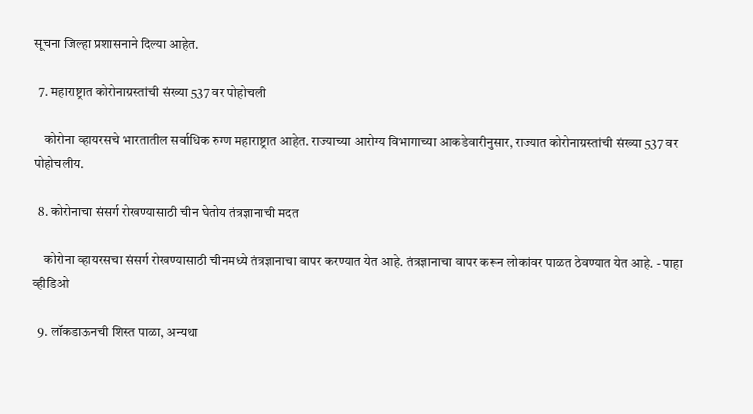सूचना जिल्हा प्रशासनाने दिल्या आहेत.

  7. महाराष्ट्रात कोरोनाग्रस्तांची संख्या 537 वर पोहोचली

    कोरोना व्हायरसचे भारतातील सर्वाधिक रुग्ण महाराष्ट्रात आहेत. राज्याच्या आरोग्य विभागाच्या आकडेवारीनुसार, राज्यात कोरोनाग्रस्तांची संख्या 537 वर पोहोचलीय.

  8. कोरोनाचा संसर्ग रोखण्यासाठी चीन घेतोय तंत्रज्ञानाची मदत

    कोरोना व्हायरसचा संसर्ग रोखण्यासाठी चीनमध्ये तंत्रज्ञानाचा वापर करण्यात येत आहे. तंत्रज्ञानाचा वापर करून लोकांवर पाळत ठेवण्यात येत आहे. - पाहा व्हीडिओ

  9. लॉकडाऊनची शिस्त पाळा, अन्यथा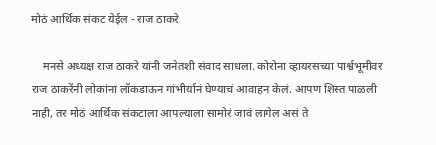मोठं आर्थिक संकट येईल - राज ठाकरे

    मनसे अध्यक्ष राज ठाकरे यांनी जनेतशी संवाद साधला. कोरोना व्हायरसच्या पार्श्वभूमीवर राज ठाकरेंनी लोकांना लॉकडाऊन गांभीर्यानं घेण्याचं आवाहन केलं. आपण शिस्त पाळली नाही, तर मोठं आर्थिक संकटाला आपल्याला सामोरं जावं लागेल असं ते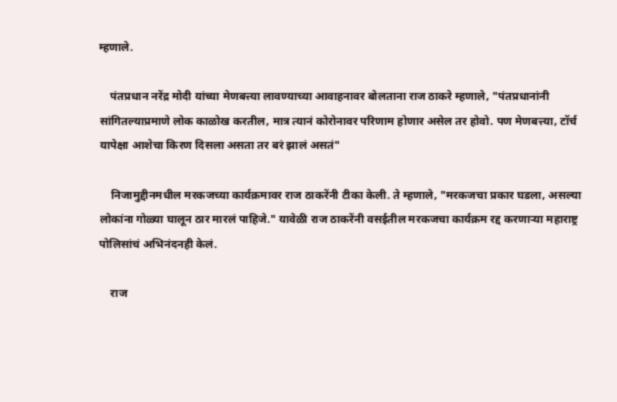म्हणाले.

    पंतप्रधान नरेंद्र मोदी यांच्या मेणबत्त्या लावण्याच्या आवाहनावर बोलताना राज ठाकरे म्हणाले, "पंतप्रधानांनी सांगितल्याप्रमाणे लोक काळोख करतील, मात्र त्यानं कोरोनावर परिणाम होणार असेल तर होवो. पण मेणबत्त्या, टॉर्च यापेक्षा आशेचा किरण दिसला असता तर बरं झालं असतं"

    निजामुद्दीनमधील मरकजच्या कार्यक्रमावर राज ठाकरेंनी टीका केली. ते म्हणाले, "मरकजचा प्रकार घडला, असल्या लोकांना गोळ्या घालून ठार मारलं पाहिजे." यावेळी राज ठाकरेंनी वसईतील मरकजचा कार्यक्रम रद्द करणाऱ्या महाराष्ट्र पोलिसांचं अभिनंदनही केलं.

    राज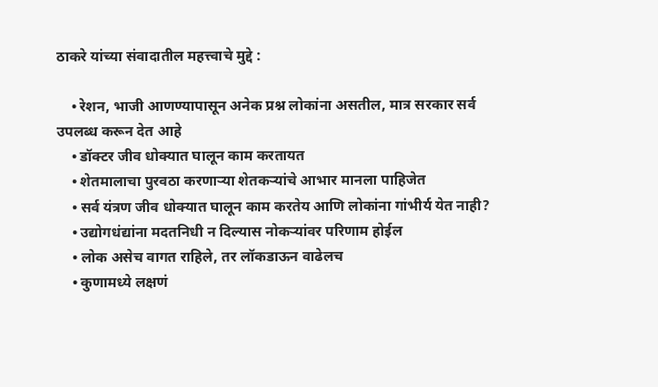ठाकरे यांच्या संवादातील महत्त्वाचे मुद्दे :

    • रेशन, भाजी आणण्यापासून अनेक प्रश्न लोकांना असतील, मात्र सरकार सर्व उपलब्ध करून देत आहे
    • डॉक्टर जीव धोक्यात घालून काम करतायत
    • शेतमालाचा पुरवठा करणाऱ्या शेतकऱ्यांचे आभार मानला पाहिजेत
    • सर्व यंत्रण जीव धोक्यात घालून काम करतेय आणि लोकांना गांभीर्य येत नाही?
    • उद्योगधंद्यांना मदतनिधी न दिल्यास नोकऱ्यांवर परिणाम होईल
    • लोक असेच वागत राहिले, तर लॉकडाऊन वाढेलच
    • कुणामध्ये लक्षणं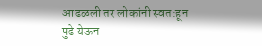आढळली तर लोकांनी स्वत:हून पुढे येऊन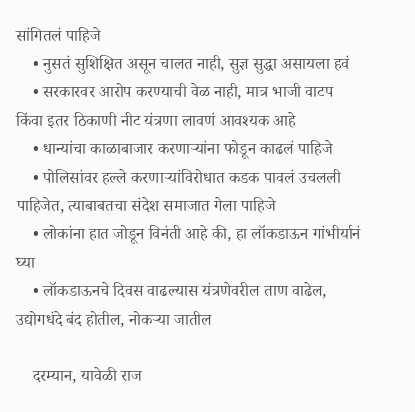सांगितलं पाहिजे
    • नुसतं सुशिक्षित असून चालत नाही, सुज्ञ सुद्धा असायला हवं
    • सरकारवर आरोप करण्याची वेळ नाही, मात्र भाजी वाटप किंवा इतर ठिकाणी नीट यंत्रणा लावणं आवश्यक आहे
    • धान्यांचा काळाबाजार करणाऱ्यांना फोडून काढलं पाहिजे
    • पोलिसांवर हल्ले करणाऱ्यांविरोधात कडक पावलं उचलली पाहिजेत, त्याबाबतचा संदेश समाजात गेला पाहिजे
    • लोकांना हात जोडून विनंती आहे की, हा लॉकडाऊन गांभीर्यानं घ्या
    • लॉकडाऊनचे दिवस वाढल्यास यंत्रणेवरील ताण वाढेल, उद्योगधंदे बंद होतील, नोकऱ्या जातील

    दरम्यान, यावेळी राज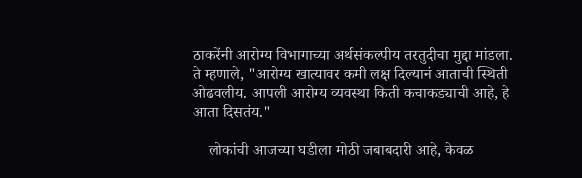ठाकरेंनी आरोग्य विभागाच्या अर्थसंकल्पीय तरतुदीचा मुद्दा मांडला. ते म्हणाले, "आरोग्य खात्यावर कमी लक्ष दिल्यानं आताची स्थिती ओढवलीय. आपली आरोग्य व्यवस्था किती कचाकड्याची आहे, हे आता दिसतंय."

    लोकांची आजच्या घडीला मोठी जबाबदारी आहे, केवळ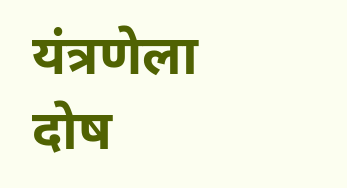यंत्रणेला दोष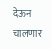देऊन चालणार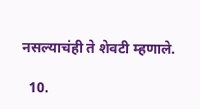नसल्याचंही ते शेवटी म्हणाले.

  10.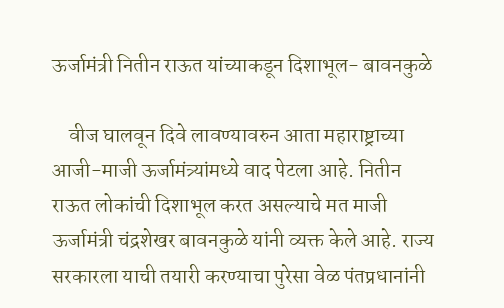ऊर्जामंत्री नितीन राऊत यांच्याकडून दिशाभूल- बावनकुळे

    वीज घालवून दिवे लावण्यावरुन आता महाराष्ट्राच्या आजी-माजी ऊर्जामंत्र्यांमध्ये वाद पेटला आहे. नितीन राऊत लोकांची दिशाभूल करत असल्याचे मत माजी ऊर्जामंत्री चंद्रशेखर बावनकुळे यांनी व्यक्त केले आहे. राज्य सरकारला याची तयारी करण्याचा पुरेसा वेळ पंतप्रधानांनी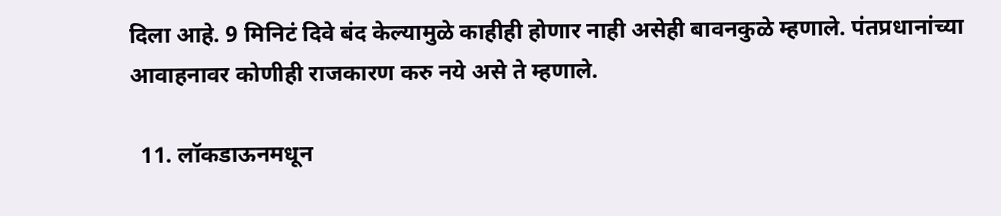दिला आहे. 9 मिनिटं दिवे बंद केल्यामुळे काहीही होणार नाही असेही बावनकुळे म्हणाले. पंतप्रधानांच्या आवाहनावर कोणीही राजकारण करु नये असे ते म्हणाले.

  11. लॉकडाऊनमधून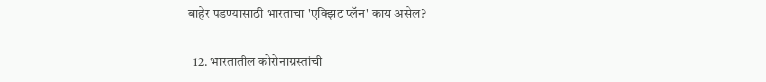बाहेर पडण्यासाठी भारताचा 'एक्झिट प्लॅन' काय असेल?

  12. भारतातील कोरोनाग्रस्तांची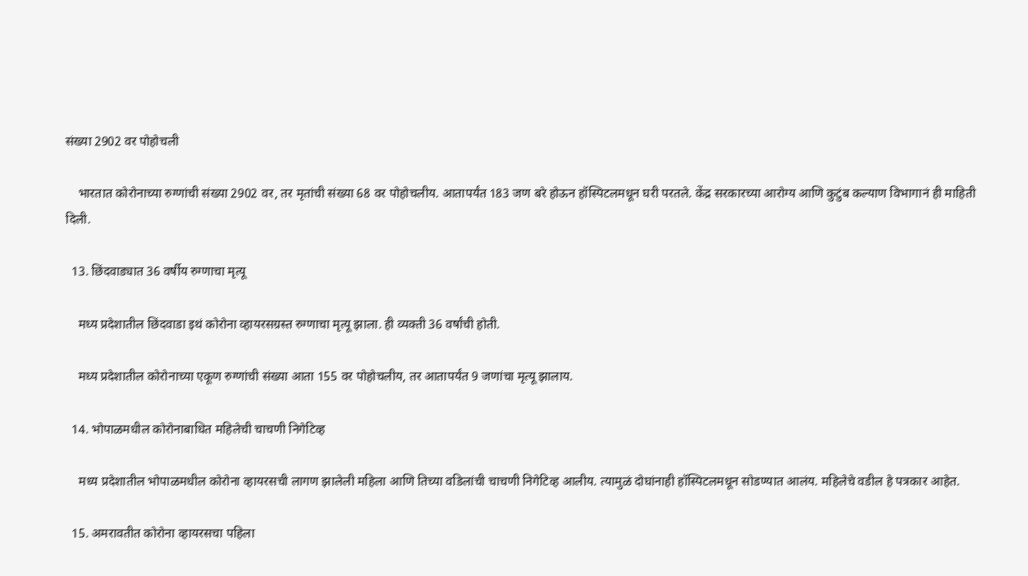संख्या 2902 वर पोहोचली

    भारतात कोरोनाच्या रुग्णांची संख्या 2902 वर, तर मृतांची संख्या 68 वर पोहोचलीय. आतापर्यंत 183 जण बरे होऊन हॉस्पिटलमधून घरी परतले. केंद्र सरकारच्या आरोग्य आणि कुटुंब कल्याण विभागानं ही माहिती दिली.

  13. छिंदवाड्यात 36 वर्षीय रुग्णाचा मृत्यू

    मध्य प्रदेशातील छिंदवाडा इथं कोरोना व्हायरसग्रस्त रुग्णाचा मृत्यू झाला. ही व्यक्ती 36 वर्षांची होती.

    मध्य प्रदेशातील कोरोनाच्या एकूण रुग्णांची संख्या आता 155 वर पोहोचलीय, तर आतापर्यंत 9 जणांचा मृत्यू झालाय.

  14. भोपाळमधील कोरोनाबाधित महिलेची चाचणी निगेटिव्ह

    मध्य प्रदेशातील भोपाळमधील कोरोना व्हायरसची लागण झालेली महिला आणि तिच्या वडिलांची चाचणी निगेटिव्ह आलीय. त्यामुळं दोघांनाही हॉस्पिटलमधून सोडण्यात आलंय. महिलेचे वडील हे पत्रकार आहेत.

  15. अमरावतीत कोरोना व्हायरसचा पहिला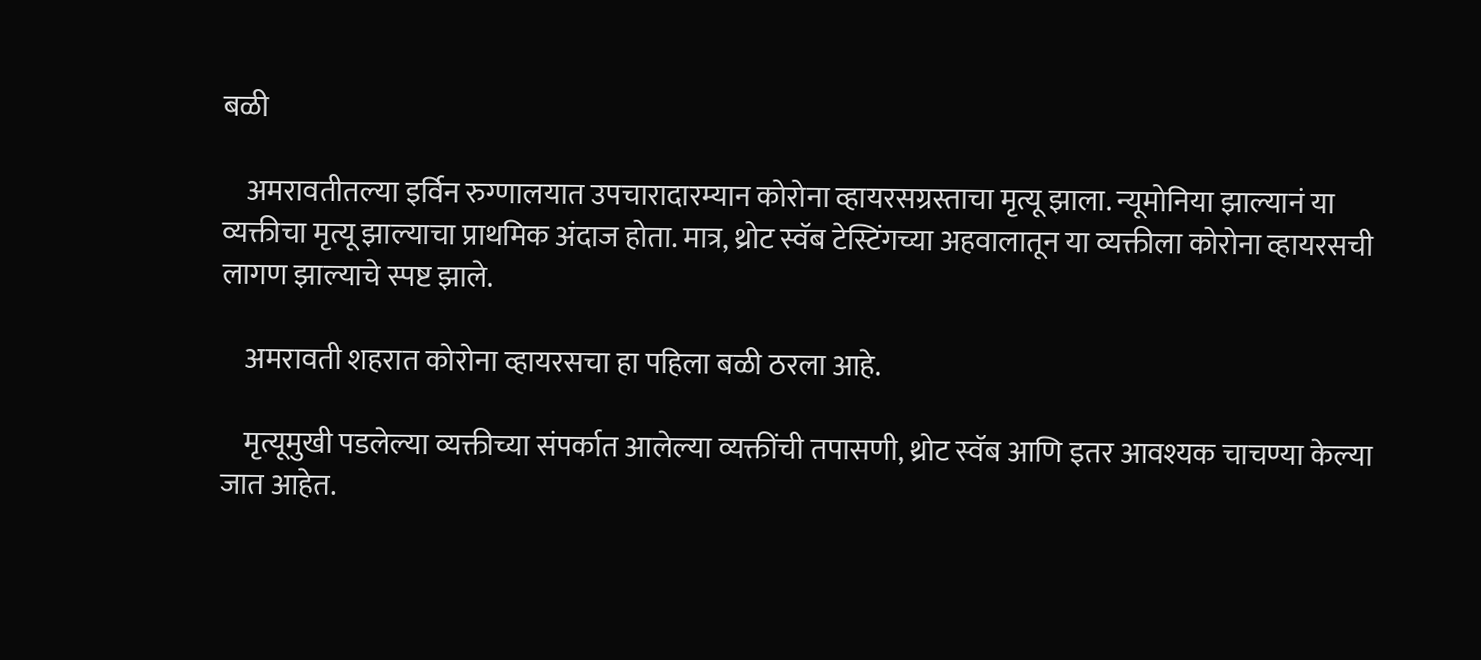बळी

    अमरावतीतल्या इर्विन रुग्णालयात उपचारादारम्यान कोरोना व्हायरसग्रस्ताचा मृत्यू झाला. न्यूमोनिया झाल्यानं या व्यक्तीचा मृत्यू झाल्याचा प्राथमिक अंदाज होता. मात्र, थ्रोट स्वॅब टेस्टिंगच्या अहवालातून या व्यक्तीला कोरोना व्हायरसची लागण झाल्याचे स्पष्ट झाले.

    अमरावती शहरात कोरोना व्हायरसचा हा पहिला बळी ठरला आहे.

    मृत्यूमुखी पडलेल्या व्यक्तीच्या संपर्कात आलेल्या व्यक्तींची तपासणी, थ्रोट स्वॅब आणि इतर आवश्यक चाचण्या केल्या जात आहेत.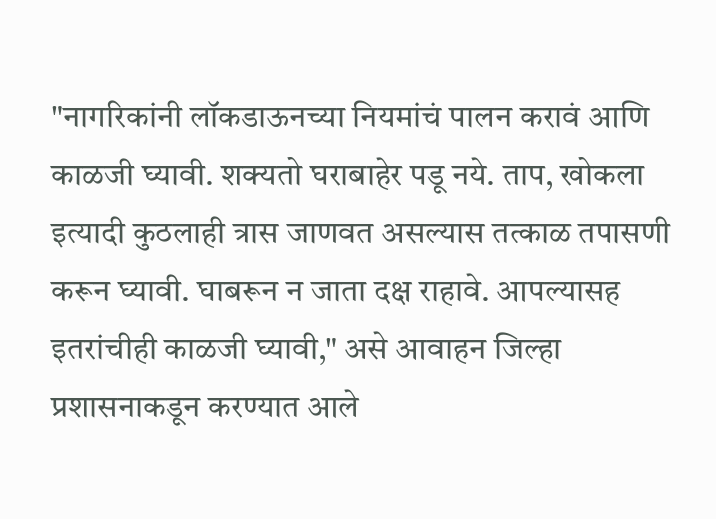"नागरिकांनी लॉकडाऊनच्या नियमांचं पालन करावं आणि काळजी घ्यावी. शक्यतो घराबाहेर पडू नये. ताप, खोकला इत्यादी कुठलाही त्रास जाणवत असल्यास तत्काळ तपासणी करून घ्यावी. घाबरून न जाता दक्ष राहावे. आपल्यासह इतरांचीही काळजी घ्यावी," असे आवाहन जिल्हा प्रशासनाकडून करण्यात आले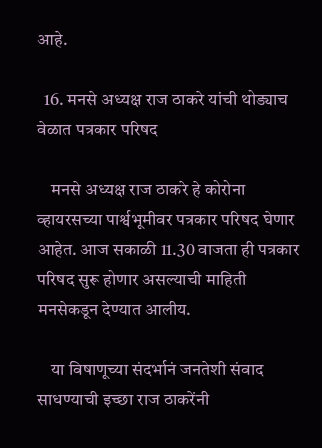आहे.

  16. मनसे अध्यक्ष राज ठाकरे यांची थोड्याच वेळात पत्रकार परिषद

    मनसे अध्यक्ष राज ठाकरे हे कोरोना व्हायरसच्या पार्श्वभूमीवर पत्रकार परिषद घेणार आहेत. आज सकाळी 11.30 वाजता ही पत्रकार परिषद सुरू होणार असल्याची माहिती मनसेकडून देण्यात आलीय.

    या विषाणूच्या संदर्भानं जनतेशी संवाद साधण्याची इच्छा राज ठाकरेंनी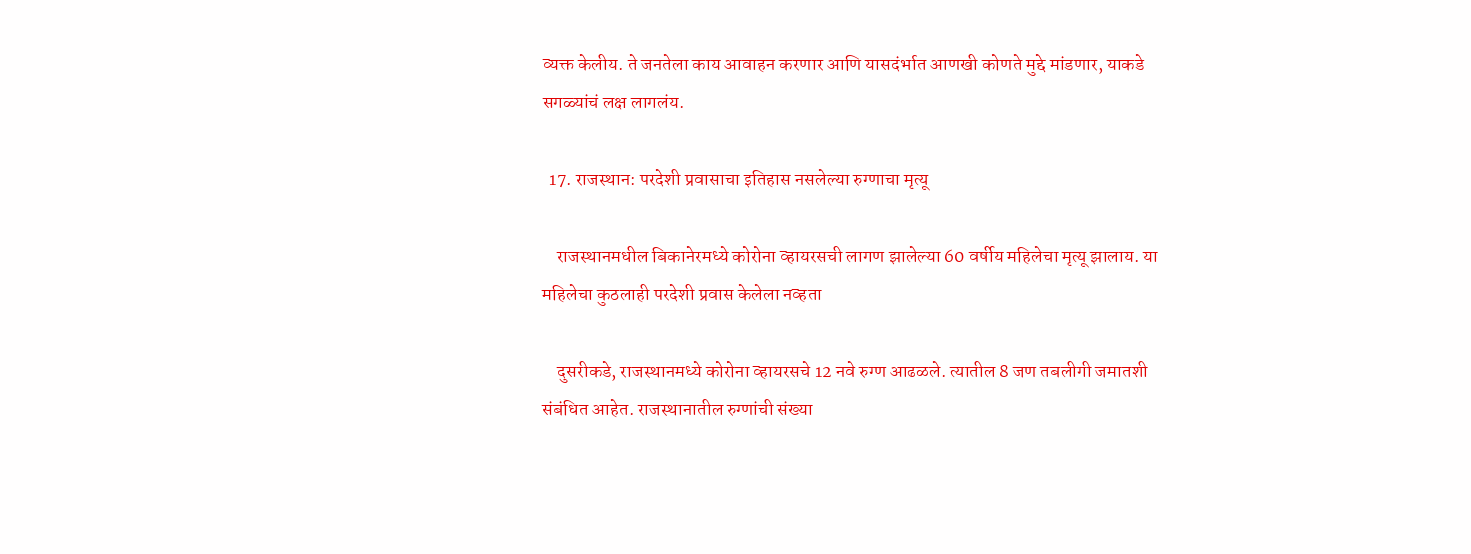व्यक्त केलीय. ते जनतेला काय आवाहन करणार आणि यासदंर्भात आणखी कोणते मुद्दे मांडणार, याकडे सगळ्यांचं लक्ष लागलंय.

  17. राजस्थान: परदेशी प्रवासाचा इतिहास नसलेल्या रुग्णाचा मृत्यू

    राजस्थानमधील बिकानेरमध्ये कोरोना व्हायरसची लागण झालेल्या 60 वर्षीय महिलेचा मृत्यू झालाय. या महिलेचा कुठलाही परदेशी प्रवास केलेला नव्हता

    दुसरीकडे, राजस्थानमध्ये कोरोना व्हायरसचे 12 नवे रुग्ण आढळले. त्यातील 8 जण तबलीगी जमातशी संबंधित आहेत. राजस्थानातील रुग्णांची संख्या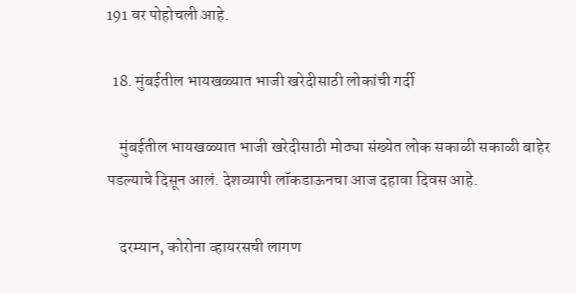191 वर पोहोचली आहे.

  18. मुंबईतील भायखळ्यात भाजी खरेदीसाठी लोकांची गर्दी

    मुंबईतील भायखळ्यात भाजी खरेदीसाठी मोठ्या संख्येत लोक सकाळी सकाळी बाहेर पडल्याचे दिसून आलं. देशव्यापी लॉकडाऊनचा आज दहावा दिवस आहे.

    दरम्यान, कोरोना व्हायरसची लागण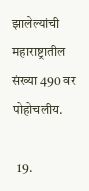झालेल्यांची महाराष्ट्रातील संख्या 490 वर पोहोचलीय.

  19.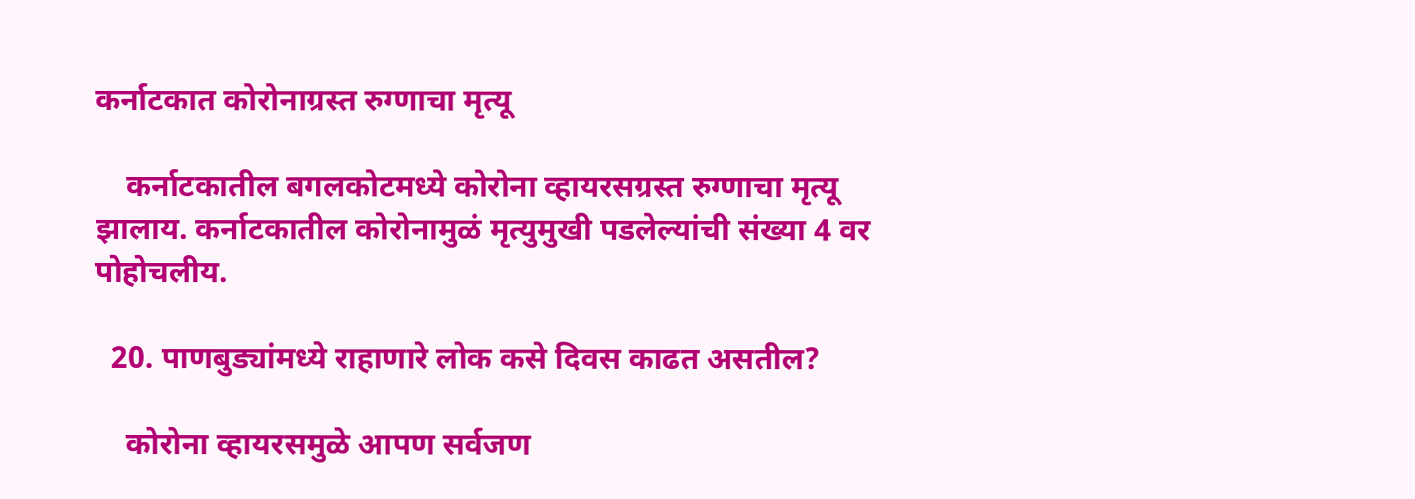कर्नाटकात कोरोनाग्रस्त रुग्णाचा मृत्यू

    कर्नाटकातील बगलकोटमध्ये कोरोना व्हायरसग्रस्त रुग्णाचा मृत्यू झालाय. कर्नाटकातील कोरोनामुळं मृत्युमुखी पडलेल्यांची संख्या 4 वर पोहोचलीय.

  20. पाणबुड्यांमध्ये राहाणारे लोक कसे दिवस काढत असतील?

    कोरोना व्हायरसमुळे आपण सर्वजण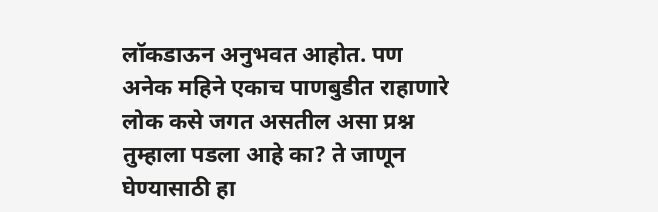लॉकडाऊन अनुभवत आहोत. पण अनेक महिने एकाच पाणबुडीत राहाणारे लोक कसे जगत असतील असा प्रश्न तुम्हाला पडला आहे का? ते जाणून घेण्यासाठी हा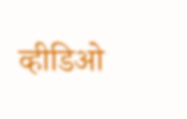व्हीडिओ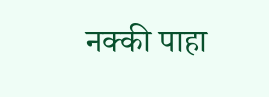नक्की पाहा